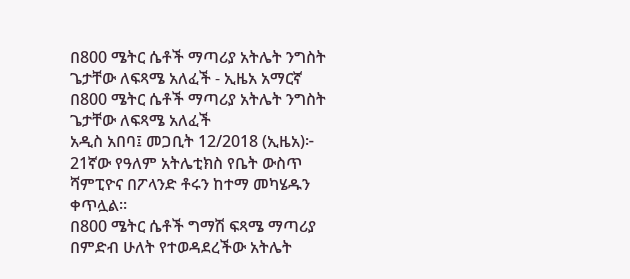በ800 ሜትር ሴቶች ማጣሪያ አትሌት ንግስት ጌታቸው ለፍጻሜ አለፈች - ኢዜአ አማርኛ
በ800 ሜትር ሴቶች ማጣሪያ አትሌት ንግስት ጌታቸው ለፍጻሜ አለፈች
አዲስ አበባ፤ መጋቢት 12/2018 (ኢዜአ)፦ 21ኛው የዓለም አትሌቲክስ የቤት ውስጥ ሻምፒዮና በፖላንድ ቶሩን ከተማ መካሄዱን ቀጥሏል።
በ800 ሜትር ሴቶች ግማሽ ፍጻሜ ማጣሪያ በምድብ ሁለት የተወዳደረችው አትሌት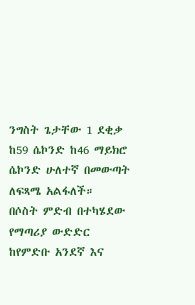ንግስት ጌታቸው 1 ደቂቃ ከ59 ሴኮንድ ከ46 ማይክሮ ሴኮንድ ሁለተኛ በመውጣት ለፍጻሜ አልፋለች።
በሶስት ምድብ በተካሄደው የማጣሪያ ውድድር ከየምድቡ አንደኛ እና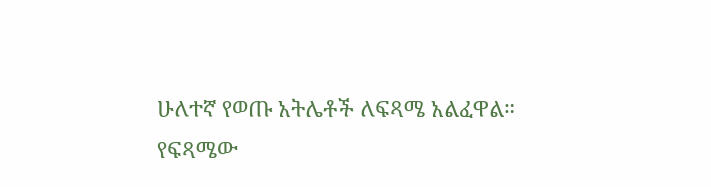ሁለተኛ የወጡ አትሌቶች ለፍጻሜ አልፈዋል።
የፍጻሜው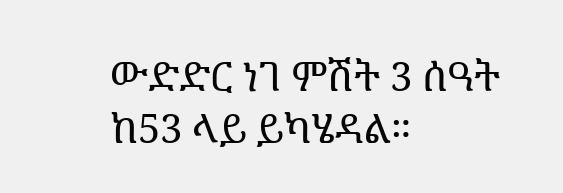ውድድር ነገ ምሽት 3 ሰዓት ከ53 ላይ ይካሄዳል።